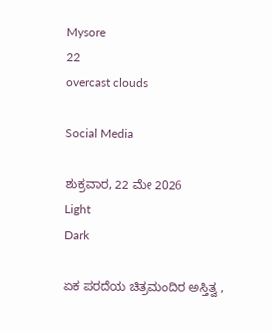Mysore
22
overcast clouds

Social Media

ಶುಕ್ರವಾರ, 22 ಮೇ 2026
Light
Dark

ಏಕ ಪರದೆಯ ಚಿತ್ರಮಂದಿರ ಅಸ್ತಿತ್ವ ,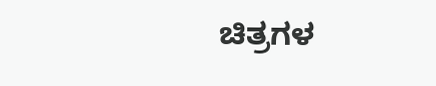ಚಿತ್ರಗಳ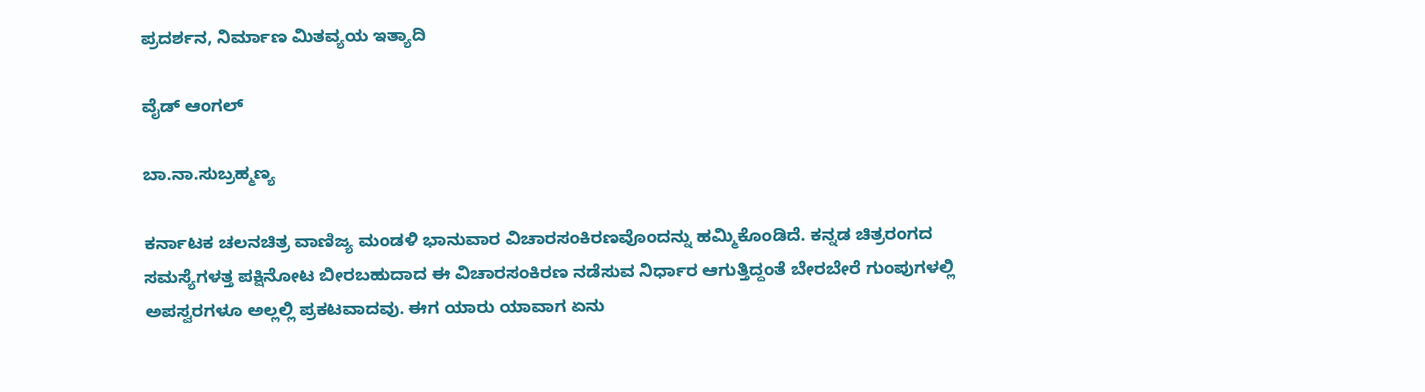ಪ್ರದರ್ಶನ, ನಿರ್ಮಾಣ ಮಿತವ್ಯಯ ಇತ್ಯಾದಿ

ವೈಡ್‌ ಆಂಗಲ್‌

ಬಾ.ನಾ.ಸುಬ್ರಹ್ಮಣ್ಯ

ಕರ್ನಾಟಕ ಚಲನಚಿತ್ರ ವಾಣಿಜ್ಯ ಮಂಡಳಿ ಭಾನುವಾರ ವಿಚಾರಸಂಕಿರಣವೊಂದನ್ನು ಹಮ್ಮಿಕೊಂಡಿದೆ. ಕನ್ನಡ ಚಿತ್ರರಂಗದ ಸಮಸ್ಯೆಗಳತ್ತ ಪಕ್ಷಿನೋಟ ಬೀರಬಹುದಾದ ಈ ವಿಚಾರಸಂಕಿರಣ ನಡೆಸುವ ನಿರ್ಧಾರ ಆಗುತ್ತಿದ್ದಂತೆ ಬೇರಬೇರೆ ಗುಂಪುಗಳಲ್ಲಿ ಅಪಸ್ವರಗಳೂ ಅಲ್ಲಲ್ಲಿ ಪ್ರಕಟವಾದವು. ಈಗ ಯಾರು ಯಾವಾಗ ಏನು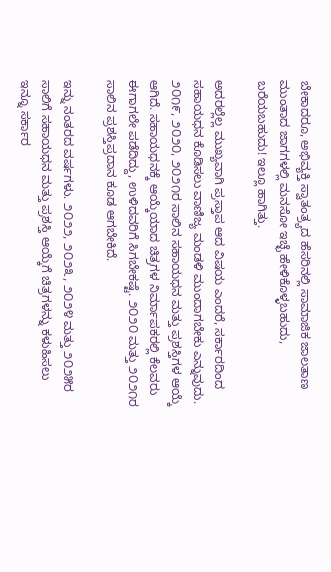ಬೇಕಾದರೂ, ಅಭಿವ್ಯಕ್ತಿ ಸ್ವಾತಂತ್ರ್ಯದ ಹೆಸರಿನಲ್ಲಿ ಸಾಮಾಜಿಕ ಜಾಲತಾಣ ಮುಂತಾದ ಜಾಗಗಳಲ್ಲಿ ಮನಸೋ ಇಚ್ಛೆ ಹೇಳಿಕೊಳ್ಳಬಹುದು, ಬರೆಯಬಹುದು! ಇಲ್ಲೂ ಹಾಗಿತ್ತು.

ಅದರಲ್ಲೆಲ್ಲ ಮುಖ್ಯವಾಗಿ ಪ್ರಸ್ತಾಪ ಆದ ವಿಷಯ ಎಂದರೆ, ಸರ್ಕಾರದಿಂದ ಸಹಾಯಧನ ಕೊಡಿಸಲು ವಾಣಿಜ್ಯ ಮಂಡಳಿ ಮುಂದಾಗಬೇಕು ಎನ್ನುವುದು. ೨೦೧೯, ೨೦೨೦, ೨೦೨೧ರ ಸಾಲಿನ ಸಹಾಯಧನ ಮತ್ತು ಪ್ರಶಸ್ತಿಗಳ ಆಯ್ಕೆ ಆಗಿದೆ. ಸಹಾಯಧನಕ್ಕೆ ಆಯ್ಕೆಯಾದ ಚಿತ್ರಗಳ ನಿರ್ಮಾಪಕರಲ್ಲಿ ಕೆಲವರು ಈಗಾಗಲೇ ಪಡೆದಿದ್ದು, ಉಳಿದವರಿಗೆ ಸಿಗಬೇಕಷ್ಟೆ. ೨೦೨೦ ಮತ್ತು ೨೦೨೧ರ ಸಾಲಿನ ಪ್ರಶಸ್ತಿಪ್ರದಾನ ಕೂಡ ಆಗಬೇಕಿದೆ.

ಇನ್ನು ನಂತರದ ವರ್ಷಗಳು. ೨೦೨೨, ೨೦೨೩, ೨೦೨೪ ಮತ್ತು ೨೦೨೫ರ ಸಾಲಿಗೆ ಸಹಾಯಧನ ಮತ್ತು ಪ್ರಶಸ್ತಿ ಆಯ್ಕೆಗೆ ಚಿತ್ರಗಳನ್ನು ಕಳುಹಿಸಲು ಇನ್ನೂ ಸರ್ಕಾರ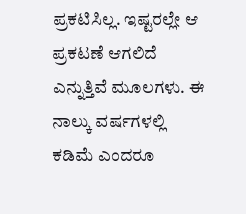ಪ್ರಕಟಿಸಿಲ್ಲ. ಇಷ್ಟರಲ್ಲೇ ಆ ಪ್ರಕಟಣೆ ಆಗಲಿದೆ ಎನ್ನುತ್ತಿವೆ ಮೂಲಗಳು. ಈ ನಾಲ್ಕು ವರ್ಷಗಳಲ್ಲಿ ಕಡಿಮೆ ಎಂದರೂ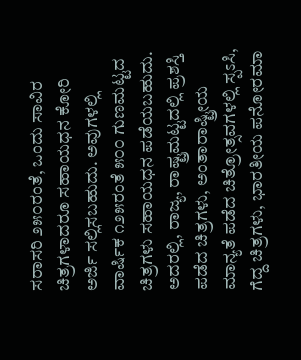ಸರಾಸರಿ ೨೫೦ರಂತೆ, ಒಂದು ಸಾವಿರ ಚಿತ್ರಗಳಾದರೂ ಸಹಾಯಧನ ಕೋರಿ ಅರ್ಜಿ ಸಲ್ಲಿಸಬಹುದು. ಅವುಗಳಲ್ಲಿ ವಾರ್ಷಿಕ ೧೨೫ರಂತೆ ೫೦೦ ಗುಣಮಟ್ಟದ ಚಿತ್ರಗಳು ಸಹಾಯಧನ ಪಡೆಯಬಹುದು. ಅದರಲ್ಲಿ, ರಾಜ್ಯ, ರಾಷ್ಟ್ರಮಟ್ಟದಲ್ಲಿ ಪ್ರಶಸ್ತಿ ಪಡೆದ ಚಿತ್ರಗಳು, ಅಂತಾರಾಷ್ಟ್ರೀಯ ಮಾನ್ಯತೆ ಪಡೆದ ಚಿತ್ರೋತ್ಸವಗಳಲ್ಲಿ ಸ್ಪಽಸಿ, ಗೆದ್ದ ಚಿತ್ರಗಳು, ಭಾರತೀಯ ಪನೋರಮಾ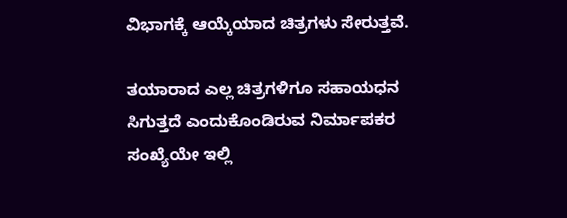ವಿಭಾಗಕ್ಕೆ ಆಯ್ಕೆಯಾದ ಚಿತ್ರಗಳು ಸೇರುತ್ತವೆ.

ತಯಾರಾದ ಎಲ್ಲ ಚಿತ್ರಗಳಿಗೂ ಸಹಾಯಧನ ಸಿಗುತ್ತದೆ ಎಂದುಕೊಂಡಿರುವ ನಿರ್ಮಾಪಕರ ಸಂಖ್ಯೆಯೇ ಇಲ್ಲಿ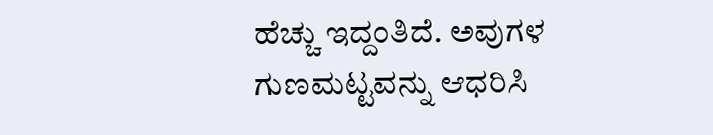ಹೆಚ್ಚು ಇದ್ದಂತಿದೆ. ಅವುಗಳ ಗುಣಮಟ್ಟವನ್ನು ಆಧರಿಸಿ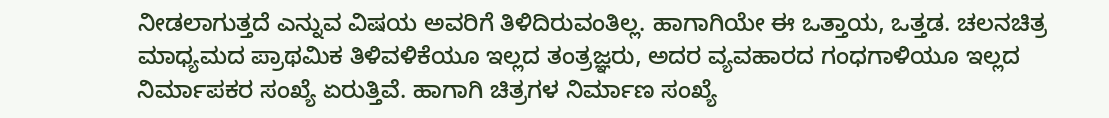ನೀಡಲಾಗುತ್ತದೆ ಎನ್ನುವ ವಿಷಯ ಅವರಿಗೆ ತಿಳಿದಿರುವಂತಿಲ್ಲ. ಹಾಗಾಗಿಯೇ ಈ ಒತ್ತಾಯ, ಒತ್ತಡ. ಚಲನಚಿತ್ರ ಮಾಧ್ಯಮದ ಪ್ರಾಥಮಿಕ ತಿಳಿವಳಿಕೆಯೂ ಇಲ್ಲದ ತಂತ್ರಜ್ಞರು, ಅದರ ವ್ಯವಹಾರದ ಗಂಧಗಾಳಿಯೂ ಇಲ್ಲದ ನಿರ್ಮಾಪಕರ ಸಂಖ್ಯೆ ಏರುತ್ತಿವೆ. ಹಾಗಾಗಿ ಚಿತ್ರಗಳ ನಿರ್ಮಾಣ ಸಂಖ್ಯೆ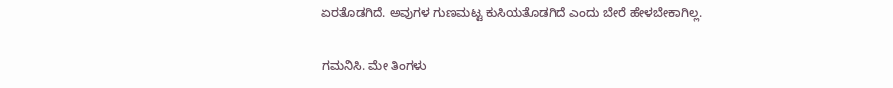ಏರತೊಡಗಿದೆ. ಅವುಗಳ ಗುಣಮಟ್ಟ ಕುಸಿಯತೊಡಗಿದೆ ಎಂದು ಬೇರೆ ಹೇಳಬೇಕಾಗಿಲ್ಲ.

ಗಮನಿಸಿ. ಮೇ ತಿಂಗಳು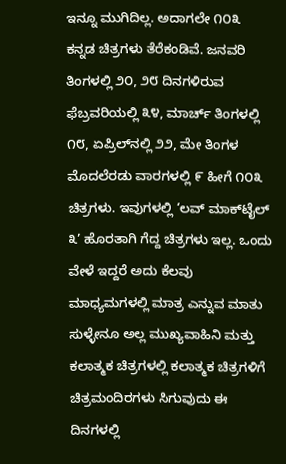ಇನ್ನೂ ಮುಗಿದಿಲ್ಲ. ಅದಾಗಲೇ ೧೦೩ ಕನ್ನಡ ಚಿತ್ರಗಳು ತೆರೆಕಂಡಿವೆ. ಜನವರಿ ತಿಂಗಳಲ್ಲಿ ೨೦, ೨೮ ದಿನಗಳಿರುವ ಫೆಬ್ರವರಿಯಲ್ಲಿ ೩೪, ಮಾರ್ಚ್ ತಿಂಗಳಲ್ಲಿ ೧೮, ಏಪ್ರಿಲ್‌ನಲ್ಲಿ ೨೨, ಮೇ ತಿಂಗಳ ಮೊದಲೆರಡು ವಾರಗಳಲ್ಲಿ ೯ ಹೀಗೆ ೧೦೩ ಚಿತ್ರಗಳು. ಇವುಗಳಲ್ಲಿ ‘ಲವ್ ಮಾಕ್‌ಟೈಲ್ ೩’ ಹೊರತಾಗಿ ಗೆದ್ದ ಚಿತ್ರಗಳು ಇಲ್ಲ. ಒಂದು ವೇಳೆ ಇದ್ದರೆ ಅದು ಕೆಲವು ಮಾಧ್ಯಮಗಳಲ್ಲಿ ಮಾತ್ರ ಎನ್ನುವ ಮಾತು ಸುಳ್ಳೇನೂ ಅಲ್ಲ ಮುಖ್ಯವಾಹಿನಿ ಮತ್ತು ಕಲಾತ್ಮಕ ಚಿತ್ರಗಳಲ್ಲಿ ಕಲಾತ್ಮಕ ಚಿತ್ರಗಳಿಗೆ ಚಿತ್ರಮಂದಿರಗಳು ಸಿಗುವುದು ಈ ದಿನಗಳಲ್ಲಿ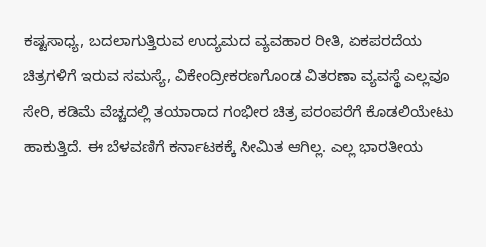ಕಷ್ಟಸಾಧ್ಯ, ಬದಲಾಗುತ್ತಿರುವ ಉದ್ಯಮದ ವ್ಯವಹಾರ ರೀತಿ, ಏಕಪರದೆಯ ಚಿತ್ರಗಳಿಗೆ ಇರುವ ಸಮಸ್ಯೆ, ವಿಕೇಂದ್ರೀಕರಣಗೊಂಡ ವಿತರಣಾ ವ್ಯವಸ್ಥೆ ಎಲ್ಲವೂ ಸೇರಿ, ಕಡಿಮೆ ವೆಚ್ಚದಲ್ಲಿ ತಯಾರಾದ ಗಂಭೀರ ಚಿತ್ರ ಪರಂಪರೆಗೆ ಕೊಡಲಿಯೇಟು ಹಾಕುತ್ತಿದೆ. ಈ ಬೆಳವಣಿಗೆ ಕರ್ನಾಟಕಕ್ಕೆ ಸೀಮಿತ ಆಗಿಲ್ಲ. ಎಲ್ಲ ಭಾರತೀಯ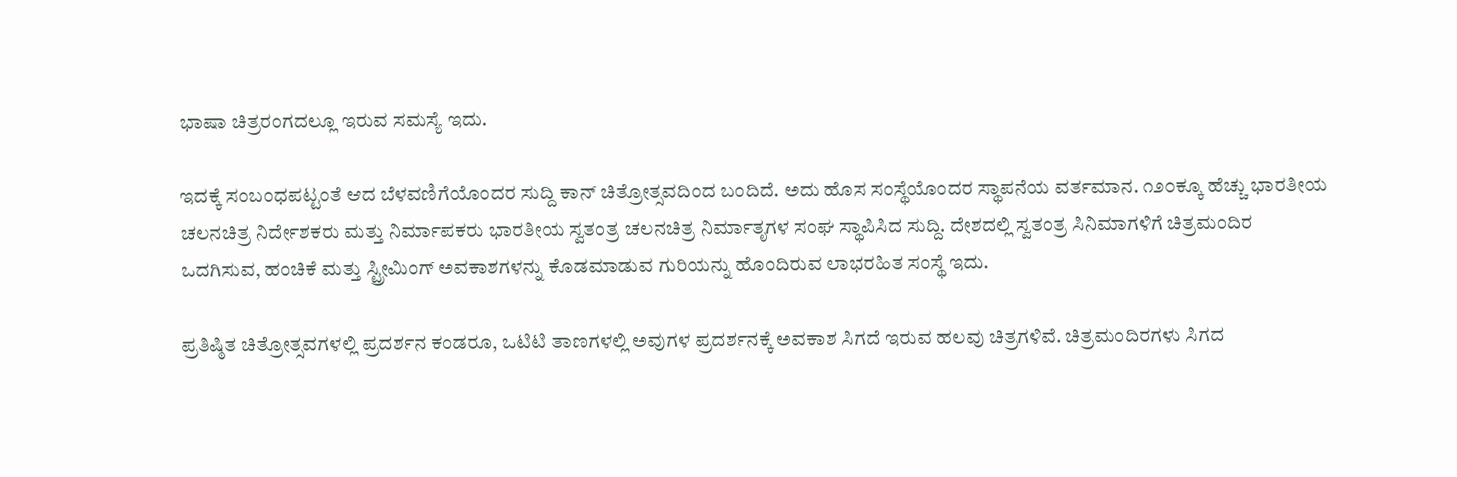ಭಾಷಾ ಚಿತ್ರರಂಗದಲ್ಲೂ ಇರುವ ಸಮಸ್ಯೆ ಇದು.

ಇದಕ್ಕೆ ಸಂಬಂಧಪಟ್ಟಂತೆ ಆದ ಬೆಳವಣಿಗೆಯೊಂದರ ಸುದ್ದಿ ಕಾನ್ ಚಿತ್ರೋತ್ಸವದಿಂದ ಬಂದಿದೆ. ಅದು ಹೊಸ ಸಂಸ್ಥೆಯೊಂದರ ಸ್ಥಾಪನೆಯ ವರ್ತಮಾನ. ೧೨೦ಕ್ಕೂ ಹೆಚ್ಚು ಭಾರತೀಯ ಚಲನಚಿತ್ರ ನಿರ್ದೇಶಕರು ಮತ್ತು ನಿರ್ಮಾಪಕರು ಭಾರತೀಯ ಸ್ವತಂತ್ರ ಚಲನಚಿತ್ರ ನಿರ್ಮಾತೃಗಳ ಸಂಘ ಸ್ಥಾಪಿಸಿದ ಸುದ್ದಿ. ದೇಶದಲ್ಲಿ ಸ್ವತಂತ್ರ ಸಿನಿಮಾಗಳಿಗೆ ಚಿತ್ರಮಂದಿರ ಒದಗಿಸುವ, ಹಂಚಿಕೆ ಮತ್ತು ಸ್ಟ್ರೀಮಿಂಗ್ ಅವಕಾಶಗಳನ್ನು ಕೊಡಮಾಡುವ ಗುರಿಯನ್ನು ಹೊಂದಿರುವ ಲಾಭರಹಿತ ಸಂಸ್ಥೆ ಇದು.

ಪ್ರತಿಷ್ಠಿತ ಚಿತ್ರೋತ್ಸವಗಳಲ್ಲಿ ಪ್ರದರ್ಶನ ಕಂಡರೂ, ಒಟಿಟಿ ತಾಣಗಳಲ್ಲಿ ಅವುಗಳ ಪ್ರದರ್ಶನಕ್ಕೆ ಅವಕಾಶ ಸಿಗದೆ ಇರುವ ಹಲವು ಚಿತ್ರಗಳಿವೆ. ಚಿತ್ರಮಂದಿರಗಳು ಸಿಗದ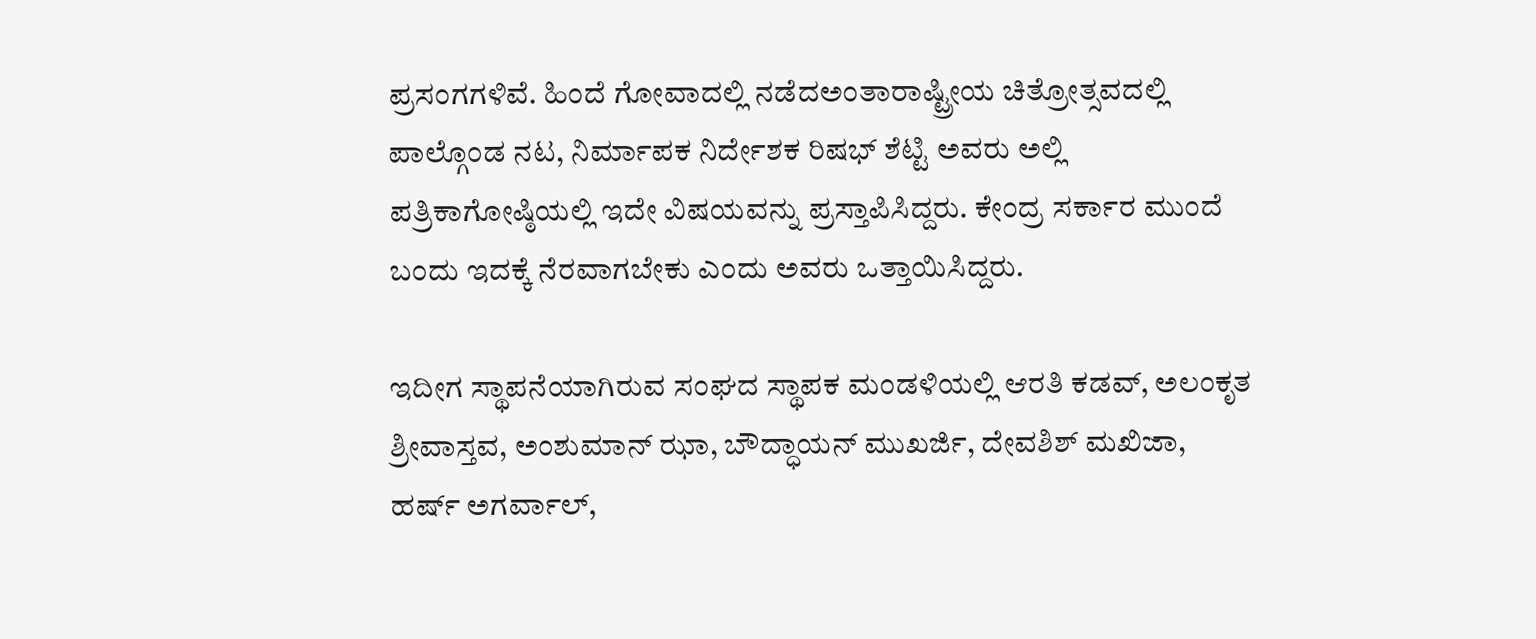ಪ್ರಸಂಗಗಳಿವೆ. ಹಿಂದೆ ಗೋವಾದಲ್ಲಿ ನಡೆದಅಂತಾರಾಷ್ಟ್ರೀಯ ಚಿತ್ರೋತ್ಸವದಲ್ಲಿ ಪಾಲ್ಗೊಂಡ ನಟ, ನಿರ್ಮಾಪಕ ನಿರ್ದೇಶಕ ರಿಷಭ್ ಶೆಟ್ಟಿ ಅವರು ಅಲ್ಲಿ ಪತ್ರಿಕಾಗೋಷ್ಠಿಯಲ್ಲಿ ಇದೇ ವಿಷಯವನ್ನು ಪ್ರಸ್ತಾಪಿಸಿದ್ದರು. ಕೇಂದ್ರ ಸರ್ಕಾರ ಮುಂದೆ ಬಂದು ಇದಕ್ಕೆ ನೆರವಾಗಬೇಕು ಎಂದು ಅವರು ಒತ್ತಾಯಿಸಿದ್ದರು.

ಇದೀಗ ಸ್ಥಾಪನೆಯಾಗಿರುವ ಸಂಘದ ಸ್ಥಾಪಕ ಮಂಡಳಿಯಲ್ಲಿ ಆರತಿ ಕಡವ್, ಅಲಂಕೃತ ಶ್ರೀವಾಸ್ತವ, ಅಂಶುಮಾನ್ ಝಾ, ಬೌದ್ಧಾಯನ್ ಮುಖರ್ಜಿ, ದೇವಶಿಶ್ ಮಖಿಜಾ, ಹರ್ಷ್ ಅಗರ್ವಾಲ್,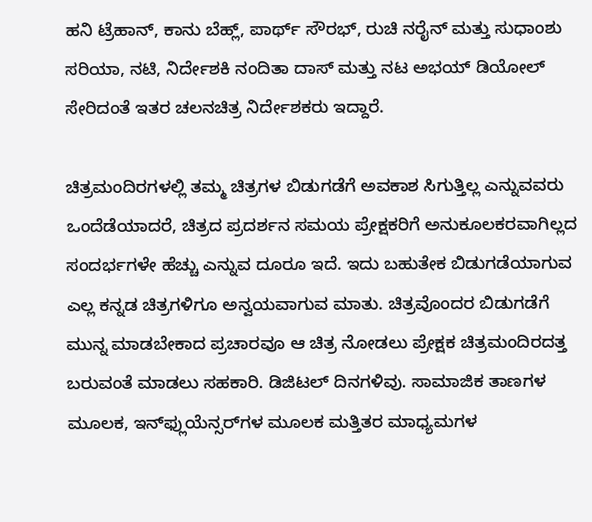ಹನಿ ಟ್ರೆಹಾನ್, ಕಾನು ಬೆಹ್ಲ್, ಪಾರ್ಥ್ ಸೌರಭ್, ರುಚಿ ನರೈನ್ ಮತ್ತು ಸುಧಾಂಶು ಸರಿಯಾ, ನಟಿ, ನಿರ್ದೇಶಕಿ ನಂದಿತಾ ದಾಸ್ ಮತ್ತು ನಟ ಅಭಯ್ ಡಿಯೋಲ್ ಸೇರಿದಂತೆ ಇತರ ಚಲನಚಿತ್ರ ನಿರ್ದೇಶಕರು ಇದ್ದಾರೆ.

ಚಿತ್ರಮಂದಿರಗಳಲ್ಲಿ ತಮ್ಮ ಚಿತ್ರಗಳ ಬಿಡುಗಡೆಗೆ ಅವಕಾಶ ಸಿಗುತ್ತಿಲ್ಲ ಎನ್ನುವವರು ಒಂದೆಡೆಯಾದರೆ, ಚಿತ್ರದ ಪ್ರದರ್ಶನ ಸಮಯ ಪ್ರೇಕ್ಷಕರಿಗೆ ಅನುಕೂಲಕರವಾಗಿಲ್ಲದ ಸಂದರ್ಭಗಳೇ ಹೆಚ್ಚು ಎನ್ನುವ ದೂರೂ ಇದೆ. ಇದು ಬಹುತೇಕ ಬಿಡುಗಡೆಯಾಗುವ ಎಲ್ಲ ಕನ್ನಡ ಚಿತ್ರಗಳಿಗೂ ಅನ್ವಯವಾಗುವ ಮಾತು. ಚಿತ್ರವೊಂದರ ಬಿಡುಗಡೆಗೆ ಮುನ್ನ ಮಾಡಬೇಕಾದ ಪ್ರಚಾರವೂ ಆ ಚಿತ್ರ ನೋಡಲು ಪ್ರೇಕ್ಷಕ ಚಿತ್ರಮಂದಿರದತ್ತ ಬರುವಂತೆ ಮಾಡಲು ಸಹಕಾರಿ. ಡಿಜಿಟಲ್ ದಿನಗಳಿವು. ಸಾಮಾಜಿಕ ತಾಣಗಳ ಮೂಲಕ, ಇನ್‌ಫ್ಲುಯೆನ್ಸರ್‌ಗಳ ಮೂಲಕ ಮತ್ತಿತರ ಮಾಧ್ಯಮಗಳ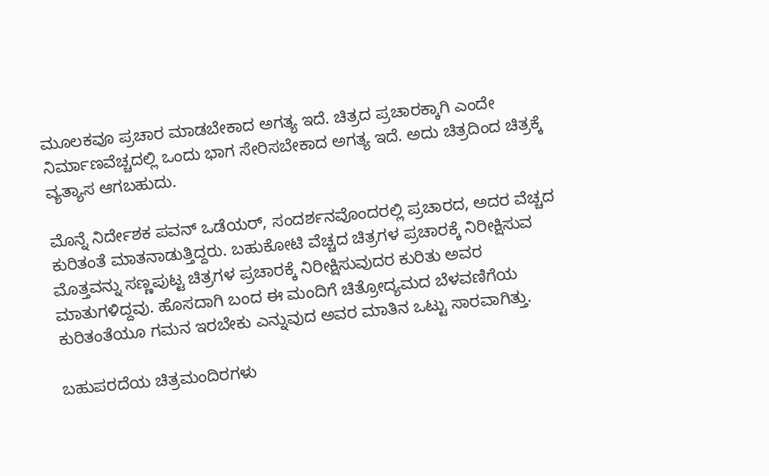ಮೂಲಕವೂ ಪ್ರಚಾರ ಮಾಡಬೇಕಾದ ಅಗತ್ಯ ಇದೆ. ಚಿತ್ರದ ಪ್ರಚಾರಕ್ಕಾಗಿ ಎಂದೇ ನಿರ್ಮಾಣವೆಚ್ಚದಲ್ಲಿ ಒಂದು ಭಾಗ ಸೇರಿಸಬೇಕಾದ ಅಗತ್ಯ ಇದೆ. ಅದು ಚಿತ್ರದಿಂದ ಚಿತ್ರಕ್ಕೆ ವ್ಯತ್ಯಾಸ ಆಗಬಹುದು.

ಮೊನ್ನೆ ನಿರ್ದೇಶಕ ಪವನ್ ಒಡೆಯರ್, ಸಂದರ್ಶನವೊಂದರಲ್ಲಿ ಪ್ರಚಾರದ, ಅದರ ವೆಚ್ಚದ ಕುರಿತಂತೆ ಮಾತನಾಡುತ್ತಿದ್ದರು. ಬಹುಕೋಟಿ ವೆಚ್ಚದ ಚಿತ್ರಗಳ ಪ್ರಚಾರಕ್ಕೆ ನಿರೀಕ್ಷಿಸುವ ಮೊತ್ತವನ್ನು ಸಣ್ಣಪುಟ್ಟ ಚಿತ್ರಗಳ ಪ್ರಚಾರಕ್ಕೆ ನಿರೀಕ್ಷಿಸುವುದರ ಕುರಿತು ಅವರ ಮಾತುಗಳಿದ್ದವು. ಹೊಸದಾಗಿ ಬಂದ ಈ ಮಂದಿಗೆ ಚಿತ್ರೋದ್ಯಮದ ಬೆಳವಣಿಗೆಯ ಕುರಿತಂತೆಯೂ ಗಮನ ಇರಬೇಕು ಎನ್ನುವುದ ಅವರ ಮಾತಿನ ಒಟ್ಟು ಸಾರವಾಗಿತ್ತು.

ಬಹುಪರದೆಯ ಚಿತ್ರಮಂದಿರಗಳು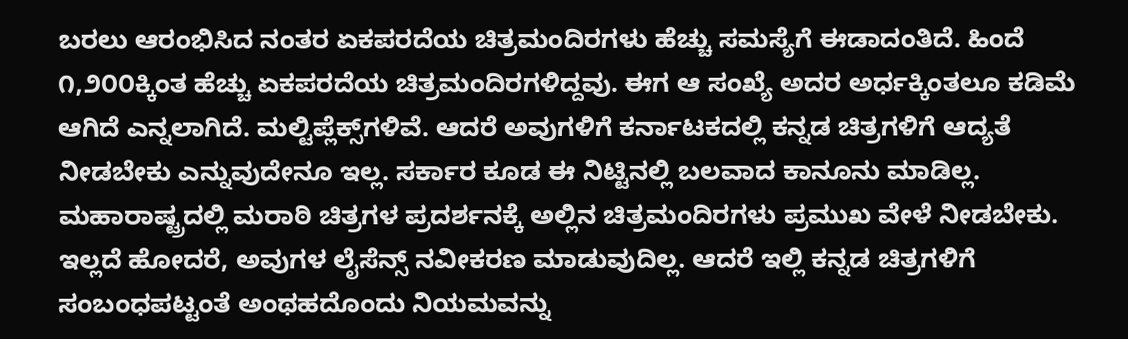ಬರಲು ಆರಂಭಿಸಿದ ನಂತರ ಏಕಪರದೆಯ ಚಿತ್ರಮಂದಿರಗಳು ಹೆಚ್ಚು ಸಮಸ್ಯೆಗೆ ಈಡಾದಂತಿದೆ. ಹಿಂದೆ ೧,೨೦೦ಕ್ಕಿಂತ ಹೆಚ್ಚು ಏಕಪರದೆಯ ಚಿತ್ರಮಂದಿರಗಳಿದ್ದವು. ಈಗ ಆ ಸಂಖ್ಯೆ ಅದರ ಅರ್ಧಕ್ಕಿಂತಲೂ ಕಡಿಮೆ ಆಗಿದೆ ಎನ್ನಲಾಗಿದೆ. ಮಲ್ಟಿಪ್ಲೆಕ್ಸ್‌ಗಳಿವೆ. ಆದರೆ ಅವುಗಳಿಗೆ ಕರ್ನಾಟಕದಲ್ಲಿ ಕನ್ನಡ ಚಿತ್ರಗಳಿಗೆ ಆದ್ಯತೆ ನೀಡಬೇಕು ಎನ್ನುವುದೇನೂ ಇಲ್ಲ. ಸರ್ಕಾರ ಕೂಡ ಈ ನಿಟ್ಟಿನಲ್ಲಿ ಬಲವಾದ ಕಾನೂನು ಮಾಡಿಲ್ಲ. ಮಹಾರಾಷ್ಟ್ರದಲ್ಲಿ ಮರಾಠಿ ಚಿತ್ರಗಳ ಪ್ರದರ್ಶನಕ್ಕೆ ಅಲ್ಲಿನ ಚಿತ್ರಮಂದಿರಗಳು ಪ್ರಮುಖ ವೇಳೆ ನೀಡಬೇಕು. ಇಲ್ಲದೆ ಹೋದರೆ, ಅವುಗಳ ಲೈಸೆನ್ಸ್ ನವೀಕರಣ ಮಾಡುವುದಿಲ್ಲ. ಆದರೆ ಇಲ್ಲಿ ಕನ್ನಡ ಚಿತ್ರಗಳಿಗೆ ಸಂಬಂಧಪಟ್ಟಂತೆ ಅಂಥಹದೊಂದು ನಿಯಮವನ್ನು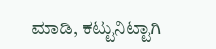ಮಾಡಿ, ಕಟ್ಟುನಿಟ್ಟಾಗಿ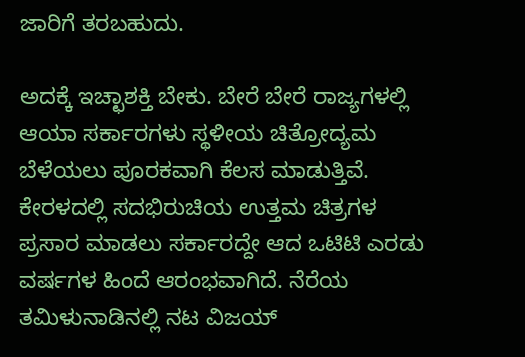ಜಾರಿಗೆ ತರಬಹುದು.

ಅದಕ್ಕೆ ಇಚ್ಛಾಶಕ್ತಿ ಬೇಕು. ಬೇರೆ ಬೇರೆ ರಾಜ್ಯಗಳಲ್ಲಿ ಆಯಾ ಸರ್ಕಾರಗಳು ಸ್ಥಳೀಯ ಚಿತ್ರೋದ್ಯಮ ಬೆಳೆಯಲು ಪೂರಕವಾಗಿ ಕೆಲಸ ಮಾಡುತ್ತಿವೆ. ಕೇರಳದಲ್ಲಿ ಸದಭಿರುಚಿಯ ಉತ್ತಮ ಚಿತ್ರಗಳ ಪ್ರಸಾರ ಮಾಡಲು ಸರ್ಕಾರದ್ದೇ ಆದ ಒಟಿಟಿ ಎರಡು ವರ್ಷಗಳ ಹಿಂದೆ ಆರಂಭವಾಗಿದೆ. ನೆರೆಯ ತಮಿಳುನಾಡಿನಲ್ಲಿ ನಟ ವಿಜಯ್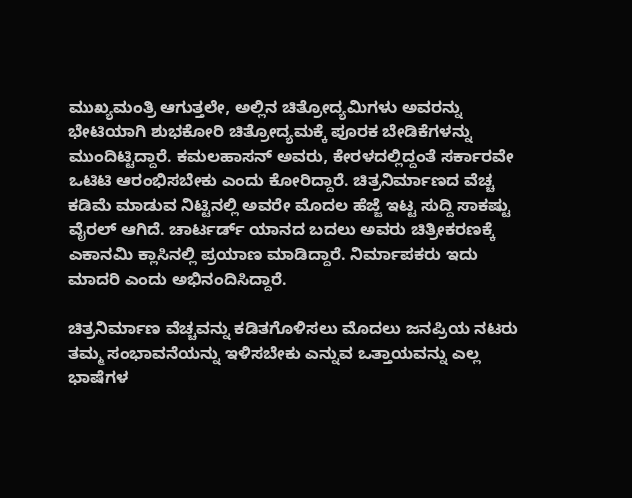ಮುಖ್ಯಮಂತ್ರಿ ಆಗುತ್ತಲೇ, ಅಲ್ಲಿನ ಚಿತ್ರೋದ್ಯಮಿಗಳು ಅವರನ್ನು ಭೇಟಿಯಾಗಿ ಶುಭಕೋರಿ ಚಿತ್ರೋದ್ಯಮಕ್ಕೆ ಪೂರಕ ಬೇಡಿಕೆಗಳನ್ನು ಮುಂದಿಟ್ಟಿದ್ದಾರೆ. ಕಮಲಹಾಸನ್ ಅವರು, ಕೇರಳದಲ್ಲಿದ್ದಂತೆ ಸರ್ಕಾರವೇ ಒಟಿಟಿ ಆರಂಭಿಸಬೇಕು ಎಂದು ಕೋರಿದ್ದಾರೆ. ಚಿತ್ರನಿರ್ಮಾಣದ ವೆಚ್ಚ ಕಡಿಮೆ ಮಾಡುವ ನಿಟ್ಟಿನಲ್ಲಿ ಅವರೇ ಮೊದಲ ಹೆಜ್ಜೆ ಇಟ್ಟ ಸುದ್ದಿ ಸಾಕಷ್ಟು ವೈರಲ್ ಆಗಿದೆ. ಚಾರ್ಟರ್ಡ್ ಯಾನದ ಬದಲು ಅವರು ಚಿತ್ರೀಕರಣಕ್ಕೆ ಎಕಾನಮಿ ಕ್ಲಾಸಿನಲ್ಲಿ ಪ್ರಯಾಣ ಮಾಡಿದ್ದಾರೆ. ನಿರ್ಮಾಪಕರು ಇದು ಮಾದರಿ ಎಂದು ಅಭಿನಂದಿಸಿದ್ದಾರೆ.

ಚಿತ್ರನಿರ್ಮಾಣ ವೆಚ್ಚವನ್ನು ಕಡಿತಗೊಳಿಸಲು ಮೊದಲು ಜನಪ್ರಿಯ ನಟರು ತಮ್ಮ ಸಂಭಾವನೆಯನ್ನು ಇಳಿಸಬೇಕು ಎನ್ನುವ ಒತ್ತಾಯವನ್ನು ಎಲ್ಲ ಭಾಷೆಗಳ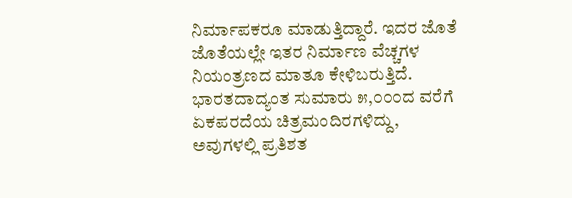ನಿರ್ಮಾಪಕರೂ ಮಾಡುತ್ತಿದ್ದಾರೆ. ಇದರ ಜೊತೆ ಜೊತೆಯಲ್ಲೇ ಇತರ ನಿರ್ಮಾಣ ವೆಚ್ಚಗಳ ನಿಯಂತ್ರಣದ ಮಾತೂ ಕೇಳಿಬರುತ್ತಿದೆ. ಭಾರತದಾದ್ಯಂತ ಸುಮಾರು ೫,೦೦೦ದ ವರೆಗೆ ಏಕಪರದೆಯ ಚಿತ್ರಮಂದಿರಗಳಿದ್ದು, ಅವುಗಳಲ್ಲಿ ಪ್ರತಿಶತ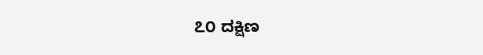೭೦ ದಕ್ಷಿಣ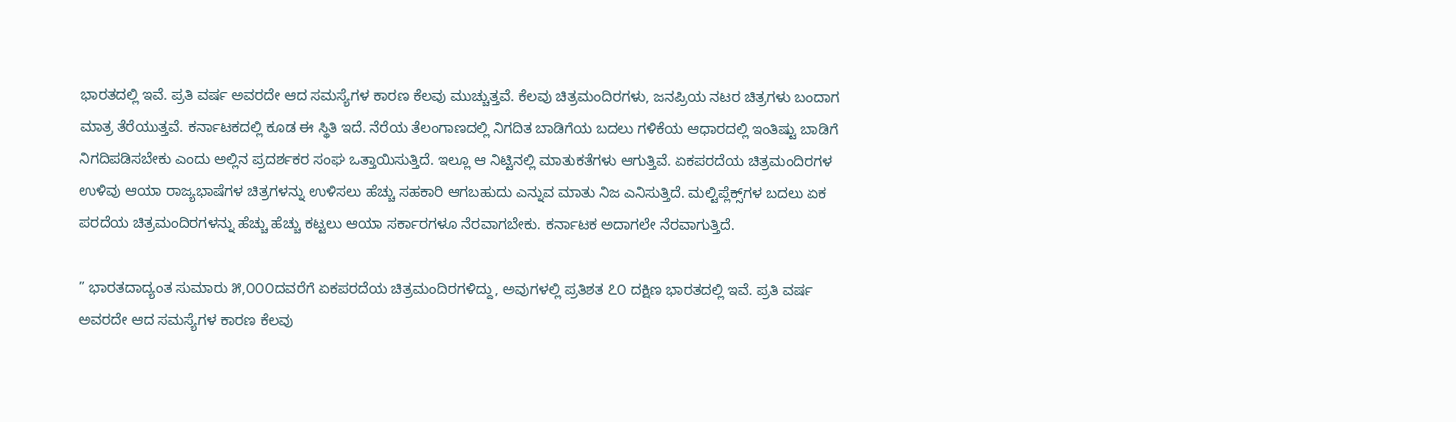ಭಾರತದಲ್ಲಿ ಇವೆ. ಪ್ರತಿ ವರ್ಷ ಅವರದೇ ಆದ ಸಮಸ್ಯೆಗಳ ಕಾರಣ ಕೆಲವು ಮುಚ್ಚುತ್ತವೆ. ಕೆಲವು ಚಿತ್ರಮಂದಿರಗಳು, ಜನಪ್ರಿಯ ನಟರ ಚಿತ್ರಗಳು ಬಂದಾಗ ಮಾತ್ರ ತೆರೆಯುತ್ತವೆ. ಕರ್ನಾಟಕದಲ್ಲಿ ಕೂಡ ಈ ಸ್ಥಿತಿ ಇದೆ. ನೆರೆಯ ತೆಲಂಗಾಣದಲ್ಲಿ ನಿಗದಿತ ಬಾಡಿಗೆಯ ಬದಲು ಗಳಿಕೆಯ ಆಧಾರದಲ್ಲಿ ಇಂತಿಷ್ಟು ಬಾಡಿಗೆ ನಿಗದಿಪಡಿಸಬೇಕು ಎಂದು ಅಲ್ಲಿನ ಪ್ರದರ್ಶಕರ ಸಂಘ ಒತ್ತಾಯಿಸುತ್ತಿದೆ. ಇಲ್ಲೂ ಆ ನಿಟ್ಟಿನಲ್ಲಿ ಮಾತುಕತೆಗಳು ಆಗುತ್ತಿವೆ. ಏಕಪರದೆಯ ಚಿತ್ರಮಂದಿರಗಳ ಉಳಿವು ಆಯಾ ರಾಜ್ಯಭಾಷೆಗಳ ಚಿತ್ರಗಳನ್ನು ಉಳಿಸಲು ಹೆಚ್ಚು ಸಹಕಾರಿ ಆಗಬಹುದು ಎನ್ನುವ ಮಾತು ನಿಜ ಎನಿಸುತ್ತಿದೆ. ಮಲ್ಟಿಪ್ಲೆಕ್ಸ್‌ಗಳ ಬದಲು ಏಕ ಪರದೆಯ ಚಿತ್ರಮಂದಿರಗಳನ್ನು ಹೆಚ್ಚು ಹೆಚ್ಚು ಕಟ್ಟಲು ಆಯಾ ಸರ್ಕಾರಗಳೂ ನೆರವಾಗಬೇಕು. ಕರ್ನಾಟಕ ಅದಾಗಲೇ ನೆರವಾಗುತ್ತಿದೆ.

” ಭಾರತದಾದ್ಯಂತ ಸುಮಾರು ೫,೦೦೦ದವರೆಗೆ ಏಕಪರದೆಯ ಚಿತ್ರಮಂದಿರಗಳಿದ್ದು, ಅವುಗಳಲ್ಲಿ ಪ್ರತಿಶತ ೭೦ ದಕ್ಷಿಣ ಭಾರತದಲ್ಲಿ ಇವೆ. ಪ್ರತಿ ವರ್ಷ ಅವರದೇ ಆದ ಸಮಸ್ಯೆಗಳ ಕಾರಣ ಕೆಲವು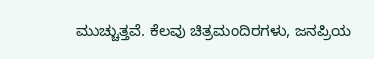ಮುಚ್ಚುತ್ತವೆ. ಕೆಲವು ಚಿತ್ರಮಂದಿರಗಳು, ಜನಪ್ರಿಯ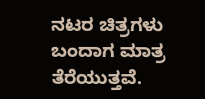ನಟರ ಚಿತ್ರಗಳು ಬಂದಾಗ ಮಾತ್ರ ತೆರೆಯುತ್ತವೆ.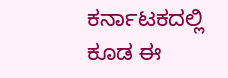ಕರ್ನಾಟಕದಲ್ಲಿ ಕೂಡ ಈ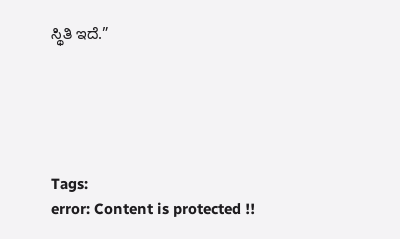ಸ್ಥಿತಿ ಇದೆ.”





Tags:
error: Content is protected !!